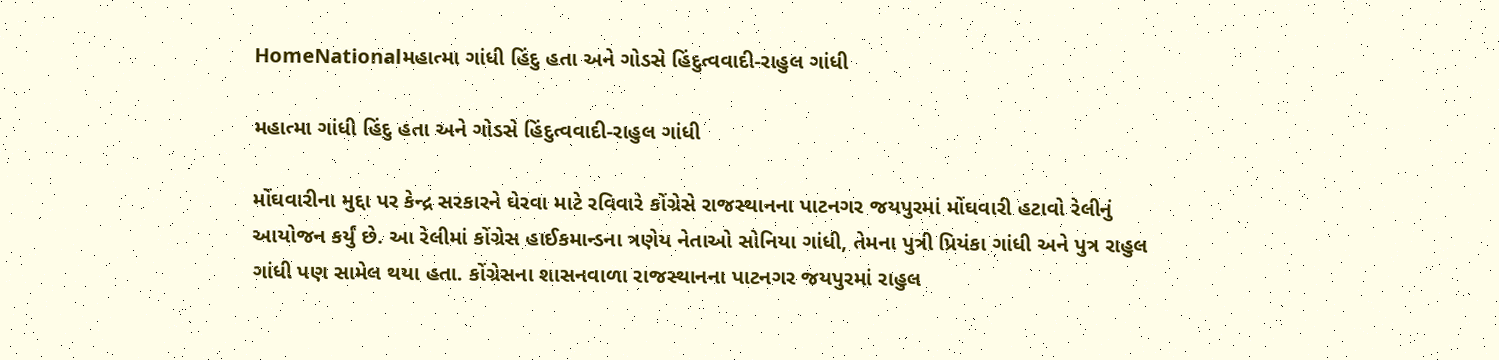HomeNationalમહાત્મા ગાંધી હિંદુ હતા અને ગોડસે હિંદુત્વવાદી-રાહુલ ગાંધી

મહાત્મા ગાંધી હિંદુ હતા અને ગોડસે હિંદુત્વવાદી-રાહુલ ગાંધી

મોંઘવારીના મુદ્દા પર કેન્દ્ર સરકારને ઘેરવા માટે રવિવારે કોંગ્રેસે રાજસ્થાનના પાટનગર જયપુરમાં મોંઘવારી હટાવો રેલીનું આયોજન કર્યું છે. આ રેલીમાં કોંગ્રેસ હાઈકમાન્ડના ત્રણેય નેતાઓ સોનિયા ગાંધી, તેમના પુત્રી પ્રિયંકા ગાંધી અને પુત્ર રાહુલ ગાંધી પણ સામેલ થયા હતા. કોંગ્રેસના શાસનવાળા રાજસ્થાનના પાટનગર જયપુરમાં રાહુલ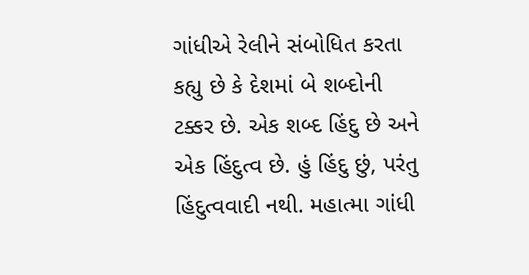ગાંધીએ રેલીને સંબોધિત કરતા કહ્યુ છે કે દેશમાં બે શબ્દોની ટક્કર છે. એક શબ્દ હિંદુ છે અને એક હિંદુત્વ છે. હું હિંદુ છું, પરંતુ હિંદુત્વવાદી નથી. મહાત્મા ગાંધી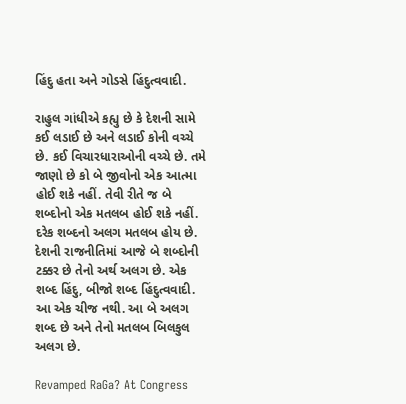હિંદુ હતા અને ગોડસે હિંદુત્વવાદી.

રાહુલ ગાંધીએ કહ્યુ છે કે દેશની સામે કઈ લડાઈ છે અને લડાઈ કોની વચ્ચે છે. કઈ વિચારધારાઓની વચ્ચે છે. તમે જાણો છે કો બે જીવોનો એક આત્મા હોઈ શકે નહીં. તેવી રીતે જ બે શબ્દોનો એક મતલબ હોઈ શકે નહીં. દરેક શબ્દનો અલગ મતલબ હોય છે. દેશની રાજનીતિમાં આજે બે શબ્દોની ટક્કર છે તેનો અર્થ અલગ છે. એક શબ્દ હિંદુ, બીજો શબ્દ હિંદુત્વવાદી. આ એક ચીજ નથી. આ બે અલગ શબ્દ છે અને તેનો મતલબ બિલકુલ અલગ છે.

Revamped RaGa? At Congress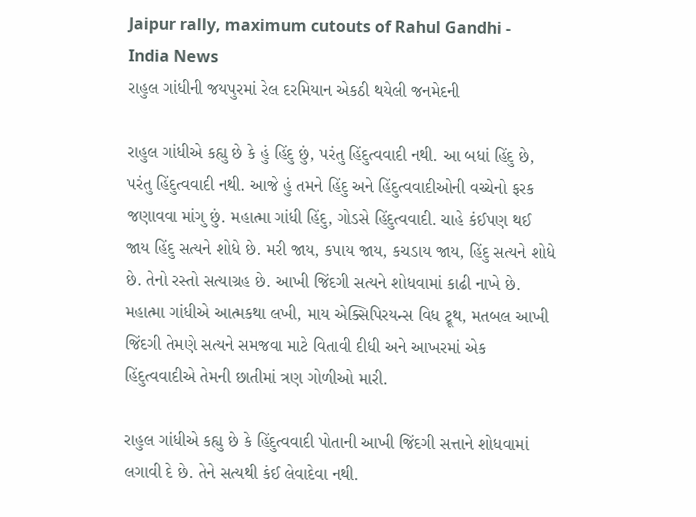Jaipur rally, maximum cutouts of Rahul Gandhi -  India News
રાહુલ ગાંધીની જયપુરમાં રેલ દરમિયાન એકઠી થયેલી જનમેદની

રાહુલ ગાંધીએ કહ્યુ છે કે હું હિંદુ છું, પરંતુ હિંદુત્વવાદી નથી. આ બધાં હિંદુ છે, પરંતુ હિંદુત્વવાદી નથી. આજે હું તમને હિંદુ અને હિંદુત્વવાદીઓની વચ્ચેનો ફરક જણાવવા માંગુ છું. મહાત્મા ગાંધી હિંદુ, ગોડસે હિંદુત્વવાદી. ચાહે કંઈપણ થઈ જાય હિંદુ સત્યને શોધે છે. મરી જાય, કપાય જાય, કચડાય જાય, હિંદુ સત્યને શોધે છે. તેનો રસ્તો સત્યાગ્રહ છે. આખી જિંદગી સત્યને શોધવામાં કાઢી નાખે છે. મહાત્મા ગાંધીએ આત્મકથા લખી, માય એક્સિપિરયન્સ વિધ ટ્રૂથ, મતબલ આખી જિંદગી તેમણે સત્યને સમજવા માટે વિતાવી દીધી અને આખરમાં એક હિંદુત્વવાદીએ તેમની છાતીમાં ત્રણ ગોળીઓ મારી.

રાહુલ ગાંધીએ કહ્યુ છે કે હિંદુત્વવાદી પોતાની આખી જિંદગી સત્તાને શોધવામાં લગાવી દે છે. તેને સત્યથી કંઈ લેવાદેવા નથી.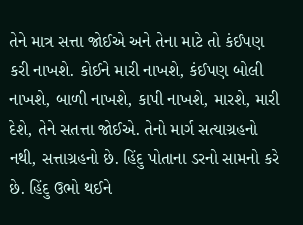તેને માત્ર સત્તા જોઈએ અને તેના માટે તો કંઈપણ કરી નાખશે. કોઈને મારી નાખશે, કંઈપણ બોલી નાખશે, બાળી નાખશે, કાપી નાખશે, મારશે, મારી દેશે, તેને સતત્તા જોઈએ. તેનો માર્ગ સત્યાગ્રહનો નથી, સત્તાગ્રહનો છે. હિંદુ પોતાના ડરનો સામનો કરે છે. હિંદુ ઉભો થઈને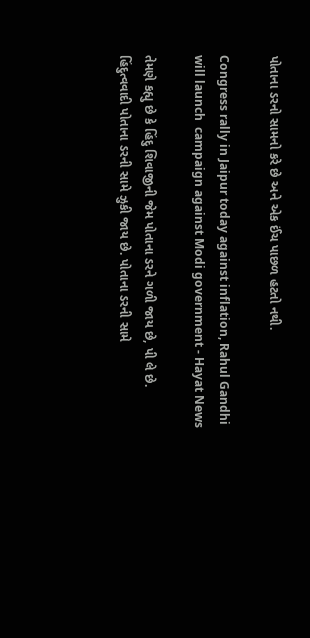પોતાના ડરનો સામનો કરે છે અને એક ઈંચ પાછળ હટતો નથી.

Congress rally in Jaipur today against inflation, Rahul Gandhi will launch  campaign against Modi government - Hayat News

તેમણે કહ્યુ છે કે હિંદુ શિવાજીની જેમ પોતાના ડરને ગળી જાય છે, પી લે છે. હિંદુત્વવાદી પોતાના ડરની સામે ઝુકી જાય છે. પોતાના ડરની સામે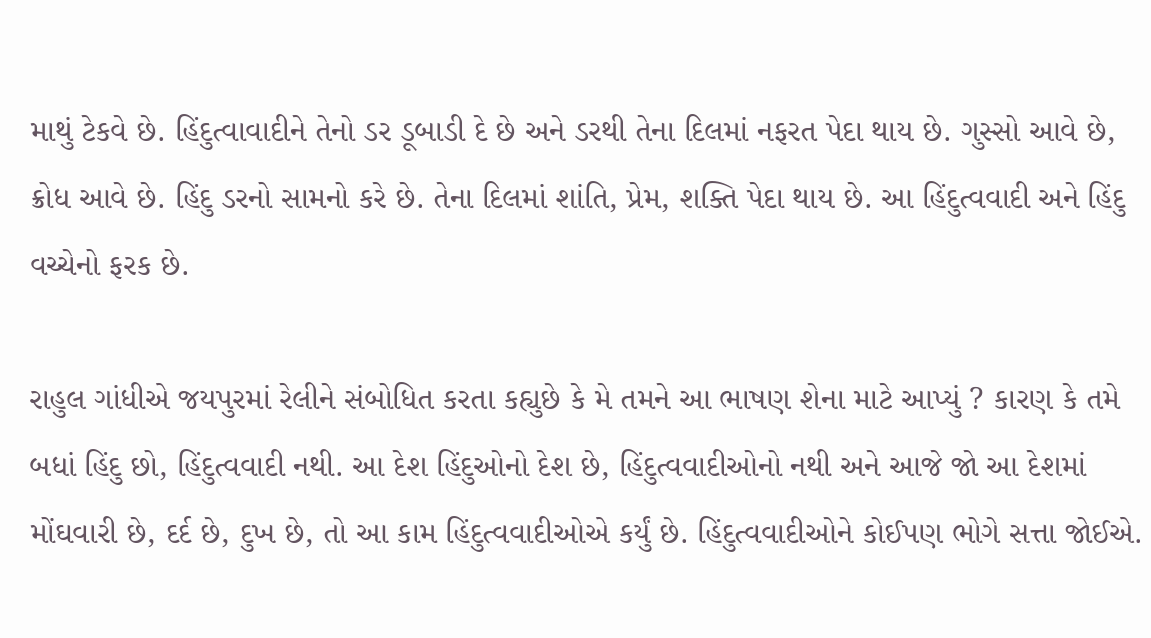માથું ટેકવે છે. હિંદુત્વાવાદીને તેનો ડર ડૂબાડી દે છે અને ડરથી તેના દિલમાં નફરત પેદા થાય છે. ગુસ્સો આવે છે, ક્રોધ આવે છે. હિંદુ ડરનો સામનો કરે છે. તેના દિલમાં શાંતિ, પ્રેમ, શક્તિ પેદા થાય છે. આ હિંદુત્વવાદી અને હિંદુ વચ્ચેનો ફરક છે.

રાહુલ ગાંધીએ જયપુરમાં રેલીને સંબોધિત કરતા કહ્યુછે કે મે તમને આ ભાષણ શેના માટે આપ્યું ? કારણ કે તમે બધાં હિંદુ છો, હિંદુત્વવાદી નથી. આ દેશ હિંદુઓનો દેશ છે, હિંદુત્વવાદીઓનો નથી અને આજે જો આ દેશમાં મોંઘવારી છે, દર્દ છે, દુખ છે, તો આ કામ હિંદુત્વવાદીઓએ કર્યું છે. હિંદુત્વવાદીઓને કોઈપણ ભોગે સત્તા જોઈએ.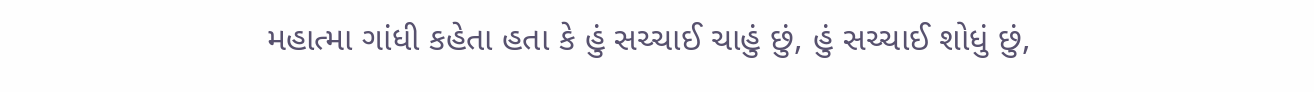મહાત્મા ગાંધી કહેતા હતા કે હું સચ્ચાઈ ચાહું છું, હું સચ્ચાઈ શોધું છું,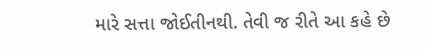મારે સત્તા જોઈતીનથી. તેવી જ રીતે આ કહે છે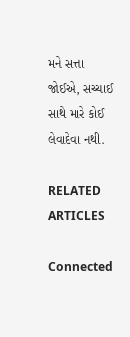મને સત્તા જોઈએ, સચ્ચાઈ સાથે મારે કોઈ લેવાદેવા નથી.

RELATED ARTICLES

Connected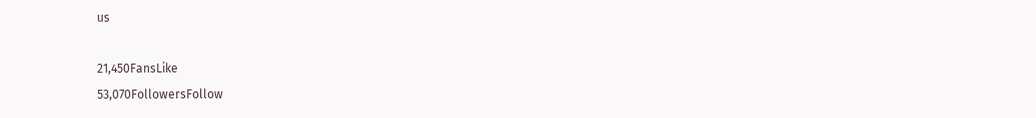us

21,450FansLike
53,070FollowersFollow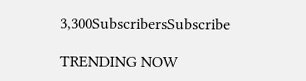3,300SubscribersSubscribe

TRENDING NOW